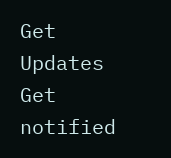Get Updates
Get notified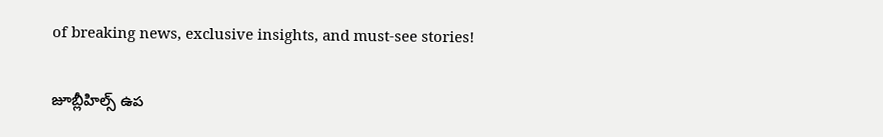of breaking news, exclusive insights, and must-see stories!

జూబ్లీహిల్స్ ఉప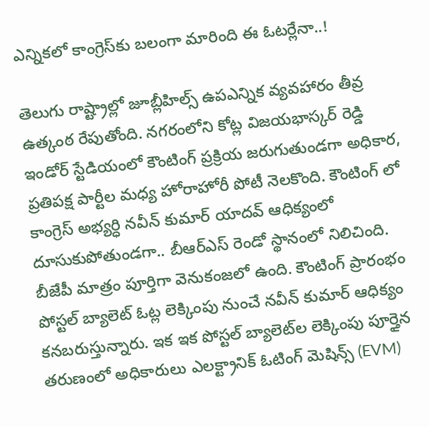ఎన్నికలో కాంగ్రెస్‌కు బలంగా మారింది ఈ ఓటర్లేనా..!

తెలుగు రాష్ట్రాల్లో జూబ్లీహిల్స్ ఉపఎన్నిక వ్యవహారం తీవ్ర ఉత్కంఠ రేపుతోంది. నగరంలోని కోట్ల విజయభాస్కర్ రెడ్డి ఇండోర్ స్టేడియంలో కౌంటింగ్ ప్రక్రియ జరుగుతుండగా అధికార, ప్రతిపక్ష పార్టీల మధ్య హోరాహోరీ పోటీ నెలకొంది. కౌంటింగ్ లో కాంగ్రెస్ అభ్యర్ధి నవీన్ కుమార్ యాదవ్ ఆధిక్యంలో దూసుకుపోతుండగా.. బీఆర్ఎస్ రెండో స్థానంలో నిలిచింది. బీజేపీ మాత్రం పూర్తిగా వెనుకంజలో ఉంది. కౌంటింగ్ ప్రారంభం పోస్టల్ బ్యాలెట్‌ ఓట్ల లెక్కింపు నుంచే నవీన్ కుమార్ ఆధిక్యం కనబరుస్తున్నారు. ఇక ఇక పోస్టల్ బ్యాలెట్‌ల లెక్కింపు పూర్తైన తరుణంలో అధికారులు ఎలక్ట్రానిక్ ఓటింగ్ మెషిన్స్ (EVM)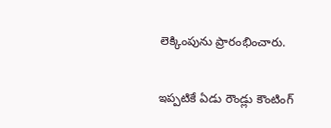లెక్కింపును ప్రారంభించారు.

ఇప్పటికే ఏడు రౌండ్లు కౌంటింగ్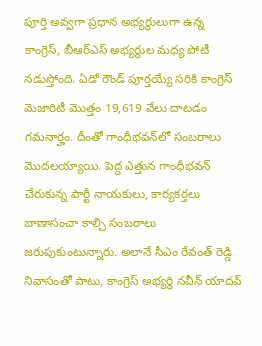పూర్తి అవ్వగా ప్రధాన అభ్యర్థులుగా ఉన్న కాంగ్రెస్, బీఆర్ఎస్ అభ్యర్థుల మధ్య పోటీ నడుస్తోంది. ఏడో రౌండ్ పూర్తయ్యే సరికి కాంగ్రెస్ మెజారిటీ మొత్తం 19,619 వేలు దాటడం గమనార్హం. దీంతో గాంధీభవన్‌లో సంబరాలు మొదలయ్యాయి. పెద్ద ఎత్తున గాంధీ‌భవన్ చేరుకున్న పార్టీ నాయకులు, కార్యకర్తలు బాణాసంచా కాల్చి సంబరాలు జరుపుకుంటున్నారు. అలానే సీఎం రేవంత్‌ రెడ్డి నివాసంతో పాటు, కాంగ్రెస్ అభ్యర్థి నవీన్ యాదవ్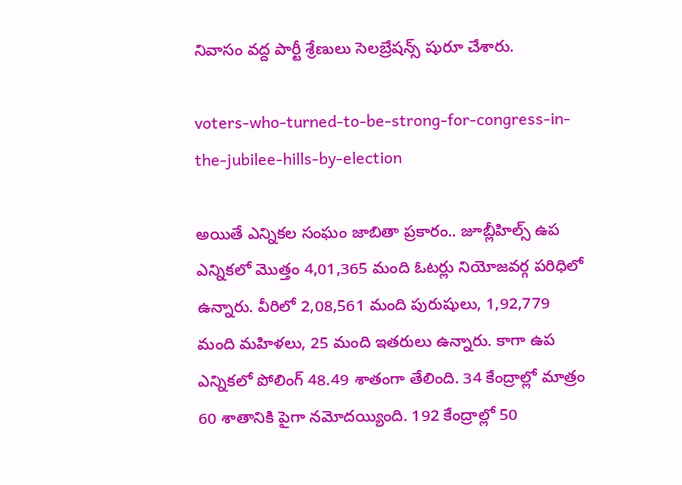నివాసం వద్ద పార్టీ శ్రేణులు సెలబ్రేషన్స్ షురూ చేశారు.

voters-who-turned-to-be-strong-for-congress-in-the-jubilee-hills-by-election

అయితే ఎన్నిక‌ల సంఘం జాబితా ప్ర‌కారం.. జూబ్లీహిల్స్ ఉప ఎన్నికలో మొత్తం 4,01,365 మంది ఓట‌ర్లు నియోజ‌వ‌ర్గ ప‌రిధిలో ఉన్నారు. వీరిలో 2,08,561 మంది పురుషులు, 1,92,779 మంది మహిళలు, 25 మంది ఇతరులు ఉన్నారు. కాగా ఉప ఎన్నికలో పోలింగ్‌ 48.49 శాతంగా తేలింది. 34 కేంద్రాల్లో మాత్రం 60 శాతానికి పైగా నమోదయ్యింది. 192 కేంద్రాల్లో 50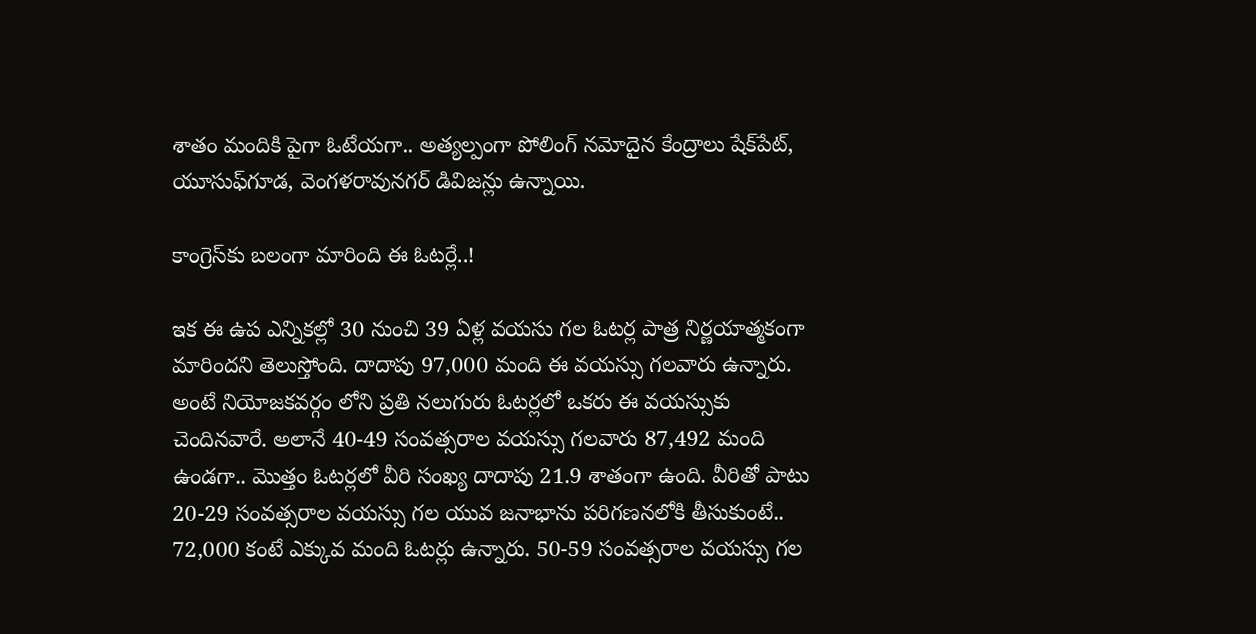శాతం మందికి పైగా ఓటేయగా.. అత్యల్పంగా పోలింగ్‌ నమోదైన కేంద్రాలు షేక్‌పేట్, యూసుఫ్‌గూడ, వెంగళరావునగర్‌ డివిజన్లు ఉన్నాయి.

కాంగ్రెస్‌కు బలంగా మారింది ఈ ఓటర్లే..!

ఇక ఈ ఉప ఎన్నికల్లో 30 నుంచి 39 ఏళ్ల వయసు గల ఓటర్ల పాత్ర నిర్ణయాత్మకంగా మారిందని తెలుస్తోంది. దాదాపు 97,000 మంది ఈ వయస్సు గలవారు ఉన్నారు. అంటే నియోజకవర్గం లోని ప్రతి నలుగురు ఓటర్లలో ఒకరు ఈ వయస్సుకు చెందినవారే. అలానే 40-49 సంవత్సరాల వయస్సు గలవారు 87,492 మంది ఉండగా.. మొత్తం ఓటర్లలో వీరి సంఖ్య దాదాపు 21.9 శాతంగా ఉంది. వీరితో పాటు 20-29 సంవత్సరాల వయస్సు గల యువ జనాభాను పరిగణనలోకి తీసుకుంటే.. 72,000 కంటే ఎక్కువ మంది ఓటర్లు ఉన్నారు. 50-59 సంవత్సరాల వయస్సు గల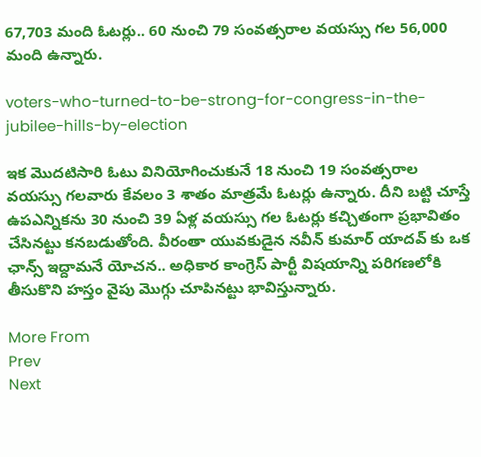67,703 మంది ఓటర్లు.. 60 నుంచి 79 సంవత్సరాల వయస్సు గల 56,000 మంది ఉన్నారు.

voters-who-turned-to-be-strong-for-congress-in-the-jubilee-hills-by-election

ఇక మొదటిసారి ఓటు వినియోగించుకునే 18 నుంచి 19 సంవత్సరాల వయస్సు గలవారు కేవలం 3 శాతం మాత్రమే ఓటర్లు ఉన్నారు. దీని బట్టి చూస్తే ఉపఎన్నికను 30 నుంచి 39 ఏళ్ల వయస్సు గల ఓటర్లు కచ్చితంగా ప్రభావితం చేసినట్టు కనబడుతోంది. వీరంతా యువకుడైన నవీన్ కుమార్ యాదవ్ కు ఒక ఛాన్స్ ఇద్దామనే యోచన.. అధికార కాంగ్రెస్ పార్టీ విషయాన్ని పరిగణలోకి తీసుకొని హస్తం వైపు మొగ్గు చూపినట్టు భావిస్తున్నారు.

More From
Prev
Next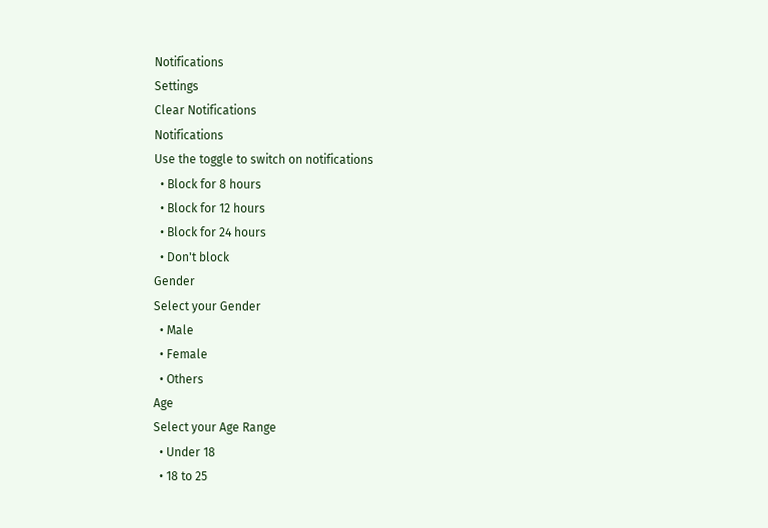Notifications
Settings
Clear Notifications
Notifications
Use the toggle to switch on notifications
  • Block for 8 hours
  • Block for 12 hours
  • Block for 24 hours
  • Don't block
Gender
Select your Gender
  • Male
  • Female
  • Others
Age
Select your Age Range
  • Under 18
  • 18 to 25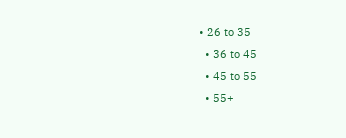• 26 to 35
  • 36 to 45
  • 45 to 55
  • 55+